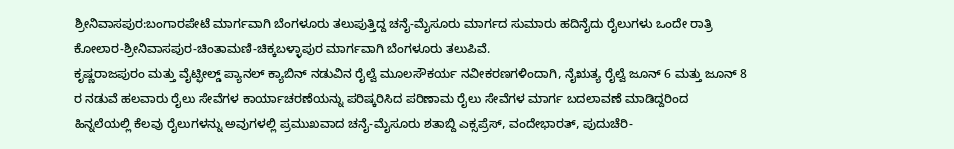ಶ್ರೀನಿವಾಸಪುರ:ಬಂಗಾರಪೇಟೆ ಮಾರ್ಗವಾಗಿ ಬೆಂಗಳೂರು ತಲುಪುತ್ತಿದ್ದ ಚನೈ-ಮೈಸೂರು ಮಾರ್ಗದ ಸುಮಾರು ಹದಿನೈದು ರೈಲುಗಳು ಒಂದೇ ರಾತ್ರಿ ಕೋಲಾರ-ಶ್ರೀನಿವಾಸಪುರ-ಚಿಂತಾಮಣಿ-ಚಿಕ್ಕಬಳ್ಳಾಪುರ ಮಾರ್ಗವಾಗಿ ಬೆಂಗಳೂರು ತಲುಪಿವೆ.
ಕೃಷ್ಣರಾಜಪುರಂ ಮತ್ತು ವೈಟ್ಫೀಲ್ಡ್ ಪ್ಯಾನಲ್ ಕ್ಯಾಬಿನ್ ನಡುವಿನ ರೈಲ್ವೆ ಮೂಲಸೌಕರ್ಯ ನವೀಕರಣಗಳಿಂದಾಗಿ, ನೈಋತ್ಯ ರೈಲ್ವೆ ಜೂನ್ 6 ಮತ್ತು ಜೂನ್ 8 ರ ನಡುವೆ ಹಲವಾರು ರೈಲು ಸೇವೆಗಳ ಕಾರ್ಯಾಚರಣೆಯನ್ನು ಪರಿಷ್ಕರಿಸಿದ ಪರಿಣಾಮ ರೈಲು ಸೇವೆಗಳ ಮಾರ್ಗ ಬದಲಾವಣೆ ಮಾಡಿದ್ದರಿಂದ ಹಿನ್ನಲೆಯಲ್ಲಿ ಕೆಲವು ರೈಲುಗಳನ್ನು ಅವುಗಳಲ್ಲಿ ಪ್ರಮುಖವಾದ ಚನೈ-ಮೈಸೂರು ಶತಾಬ್ದಿ ಎಕ್ಸಪ್ರೆಸ್, ವಂದೇಭಾರತ್, ಪುದುಚೆರಿ-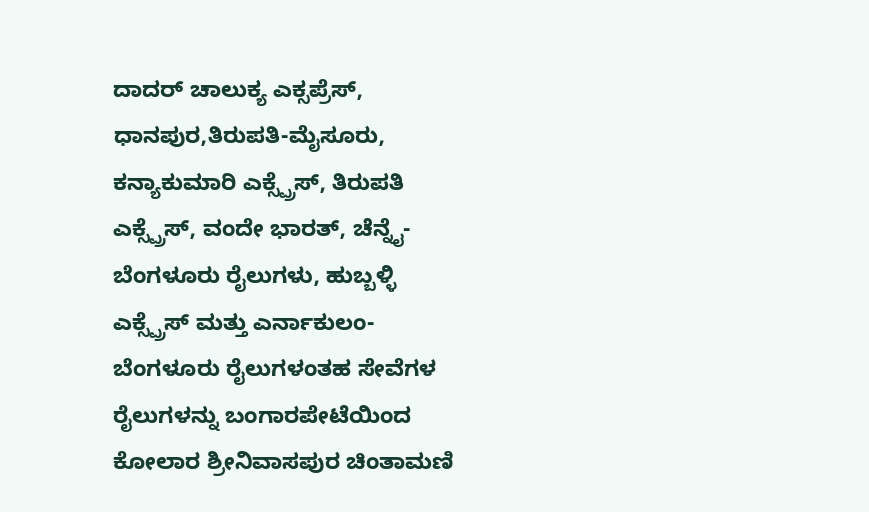ದಾದರ್ ಚಾಲುಕ್ಯ ಎಕ್ಸಪ್ರೆಸ್, ಧಾನಪುರ,ತಿರುಪತಿ-ಮೈಸೂರು, ಕನ್ಯಾಕುಮಾರಿ ಎಕ್ಸ್ಪ್ರೆಸ್, ತಿರುಪತಿ ಎಕ್ಸ್ಪ್ರೆಸ್, ವಂದೇ ಭಾರತ್, ಚೆನ್ನೈ-ಬೆಂಗಳೂರು ರೈಲುಗಳು, ಹುಬ್ಬಳ್ಳಿ ಎಕ್ಸ್ಪ್ರೆಸ್ ಮತ್ತು ಎರ್ನಾಕುಲಂ-ಬೆಂಗಳೂರು ರೈಲುಗಳಂತಹ ಸೇವೆಗಳ ರೈಲುಗಳನ್ನು ಬಂಗಾರಪೇಟೆಯಿಂದ ಕೋಲಾರ ಶ್ರೀನಿವಾಸಪುರ ಚಿಂತಾಮಣಿ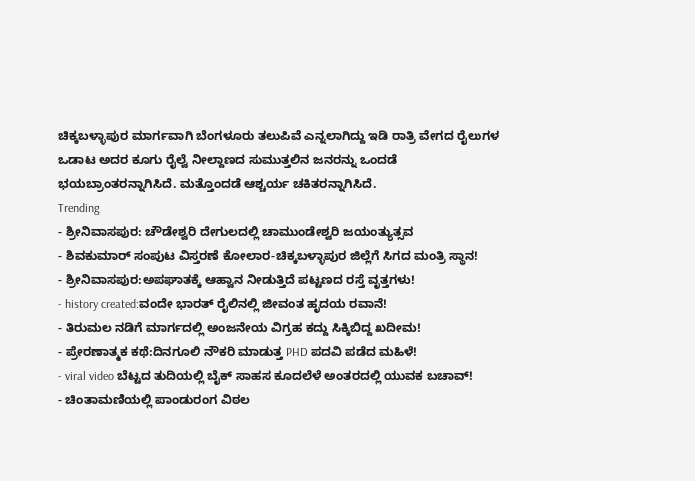ಚಿಕ್ಕಬಳ್ಳಾಪುರ ಮಾರ್ಗವಾಗಿ ಬೆಂಗಳೂರು ತಲುಪಿವೆ ಎನ್ನಲಾಗಿದ್ದು ಇಡಿ ರಾತ್ರಿ ವೇಗದ ರೈಲುಗಳ ಒಡಾಟ ಅದರ ಕೂಗು ರೈಲ್ವೆ ನೀಲ್ದಾಣದ ಸುಮುತ್ತಲಿನ ಜನರನ್ನು ಒಂದಡೆ ಭಯಬ್ರಾಂತರನ್ನಾಗಿಸಿದೆ. ಮತ್ತೊಂದಡೆ ಆಶ್ಚರ್ಯ ಚಕಿತರನ್ನಾಗಿಸಿದೆ.
Trending
- ಶ್ರೀನಿವಾಸಪುರ: ಚೌಡೇಶ್ವರಿ ದೇಗುಲದಲ್ಲಿ ಚಾಮುಂಡೇಶ್ವರಿ ಜಯಂತ್ಯುತ್ಸವ
- ಶಿವಕುಮಾರ್ ಸಂಪುಟ ವಿಸ್ತರಣೆ ಕೋಲಾರ-ಚಿಕ್ಕಬಳ್ಳಾಪುರ ಜಿಲ್ಲೆಗೆ ಸಿಗದ ಮಂತ್ರಿ ಸ್ಥಾನ!
- ಶ್ರೀನಿವಾಸಪುರ:ಅಪಘಾತಕ್ಕೆ ಆಹ್ವಾನ ನೀಡುತ್ತಿದೆ ಪಟ್ಟಣದ ರಸ್ತೆ ವೃತ್ತಗಳು!
- history created:ವಂದೇ ಭಾರತ್ ರೈಲಿನಲ್ಲಿ ಜೀವಂತ ಹೃದಯ ರವಾನೆ!
- ತಿರುಮಲ ನಡಿಗೆ ಮಾರ್ಗದಲ್ಲಿ ಅಂಜನೇಯ ವಿಗ್ರಹ ಕದ್ದು ಸಿಕ್ಕಿಬಿದ್ದ ಖದೀಮ!
- ಪ್ರೇರಣಾತ್ಮಕ ಕಥೆ:ದಿನಗೂಲಿ ನೌಕರಿ ಮಾಡುತ್ತ PHD ಪದವಿ ಪಡೆದ ಮಹಿಳೆ!
- viral video ಬೆಟ್ಟದ ತುದಿಯಲ್ಲಿ ಬೈಕ್ ಸಾಹಸ ಕೂದಲೆಳೆ ಅಂತರದಲ್ಲಿ ಯುವಕ ಬಚಾವ್!
- ಚಿಂತಾಮಣಿಯಲ್ಲಿ ಪಾಂಡುರಂಗ ವಿಠಲ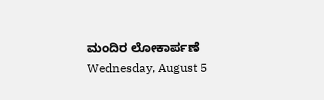ಮಂದಿರ ಲೋಕಾರ್ಪಣೆ
Wednesday, August 5